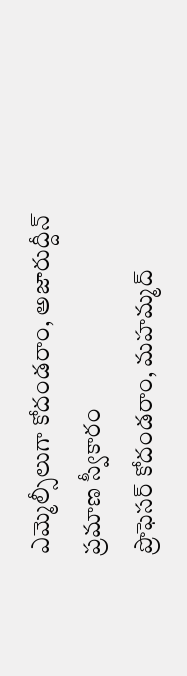ఎమ్మెల్సీలుగా కోదండరాం, అజారుద్దీన్ ప్రమాణ స్వీకారం
ప్రొఫెసర్ కోదండరాం, మహమ్మద్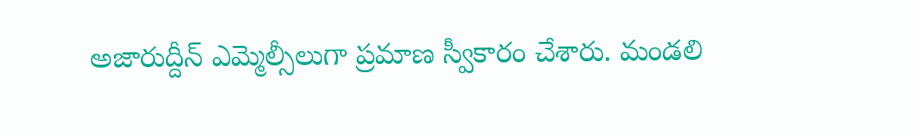అజారుద్దీన్ ఎమ్మెల్సీలుగా ప్రమాణ స్వీకారం చేశారు. మండలి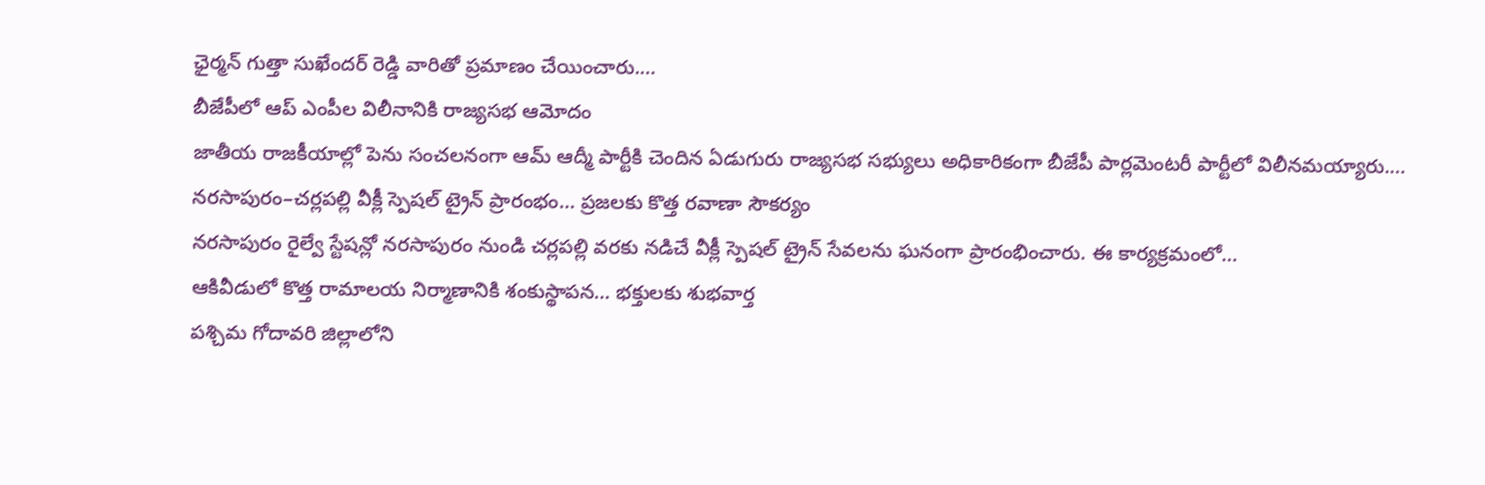ఛైర్మన్ గుత్తా సుఖేందర్ రెడ్డి వారితో ప్రమాణం చేయించారు.…
బీజేపీలో ఆప్ ఎంపీల విలీనానికి రాజ్యసభ ఆమోదం
జాతీయ రాజకీయాల్లో పెను సంచలనంగా ఆమ్ ఆద్మీ పార్టీకి చెందిన ఏడుగురు రాజ్యసభ సభ్యులు అధికారికంగా బీజేపీ పార్లమెంటరీ పార్టీలో విలీనమయ్యారు.…
నరసాపురం–చర్లపల్లి వీక్లీ స్పెషల్ ట్రైన్ ప్రారంభం… ప్రజలకు కొత్త రవాణా సౌకర్యం
నరసాపురం రైల్వే స్టేషన్లో నరసాపురం నుండి చర్లపల్లి వరకు నడిచే వీక్లీ స్పెషల్ ట్రైన్ సేవలను ఘనంగా ప్రారంభించారు. ఈ కార్యక్రమంలో…
ఆకివీడులో కొత్త రామాలయ నిర్మాణానికి శంకుస్థాపన… భక్తులకు శుభవార్త
పశ్చిమ గోదావరి జిల్లాలోని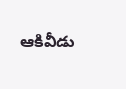ఆకివీడు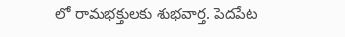లో రామభక్తులకు శుభవార్త. పెదపేట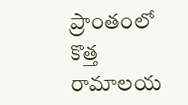ప్రాంతంలో కొత్త రామాలయ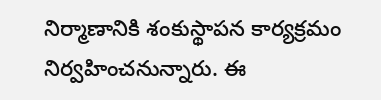నిర్మాణానికి శంకుస్థాపన కార్యక్రమం నిర్వహించనున్నారు. ఈ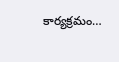కార్యక్రమం…